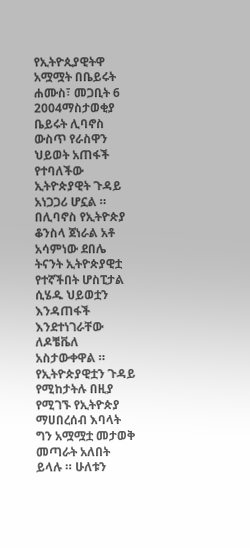የኢትዮጲያዊትዋ አሟሟት በቤይሩት
ሐሙስ፣ መጋቢት 6 2004ማስታወቂያ
ቤይሩት ሊባኖስ ውስጥ የራስዋን ህይወት አጠፋች የተባለችው ኢትዮጵያዊት ጉዳይ አነጋጋሪ ሆኗል ። በሊባኖስ የኢትዮጵያ ቆንስላ ጀነራል አቶ አሳምነው ደበሌ ትናንት ኢትዮጵያዊቷ የተኛችበት ሆስፒታል ሲሄዱ ህይወቷን እንዳጠፋች እንደተነገራቸው ለዶቼቬለ አስታውቀዋል ። የኢትዮጵያዊቷን ጉዳይ የሚከታትሉ በዚያ የሚገኙ የኢትዮጵያ ማሀበረሰብ እባላት ግን አሟሟቷ መታወቅ መጣራት አለበት ይላሉ ። ሁለቱን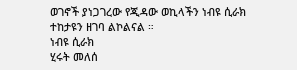ወገኖች ያነጋገረው የጂዳው ወኪላችን ነብዩ ሲራክ ተከታዩን ዘገባ ልኮልናል ።
ነብዩ ሲራክ
ሂሩት መለሰ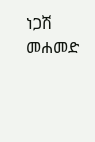ነጋሽ መሐመድ